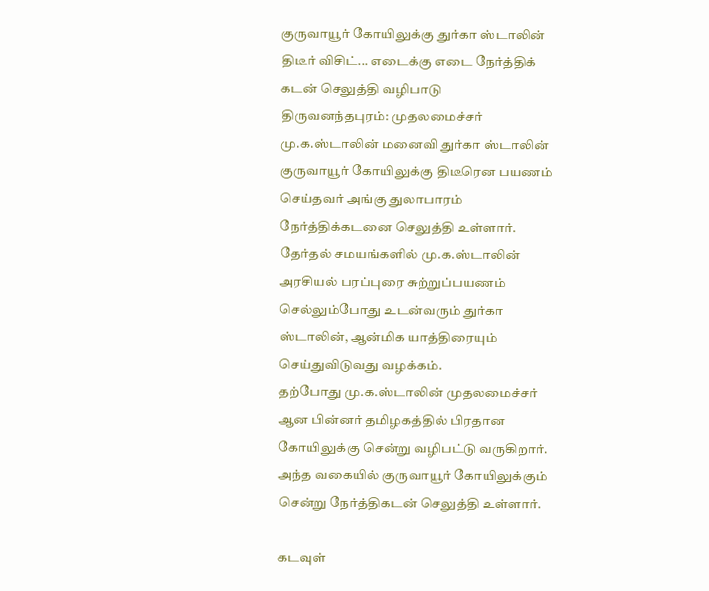குருவாயூர் கோயிலுக்கு துர்கா ஸ்டாலின் திடீர் விசிட்... எடைக்கு எடை நேர்த்திக் கடன் செலுத்தி வழிபாடு
திருவனந்தபுரம்: முதலமைச்சர் மு.க.ஸ்டாலின் மனைவி துர்கா ஸ்டாலின் குருவாயூர் கோயிலுக்கு திடீரென பயணம் செய்தவர் அங்கு துலாபாரம் நேர்த்திக்கடனை செலுத்தி உள்ளார்.
தேர்தல் சமயங்களில் மு.க.ஸ்டாலின் அரசியல் பரப்புரை சுற்றுப்பயணம் செல்லும்போது உடன்வரும் துர்கா ஸ்டாலின், ஆன்மிக யாத்திரையும் செய்துவிடுவது வழக்கம்.
தற்போது மு.க.ஸ்டாலின் முதலமைச்சர் ஆன பின்னர் தமிழகத்தில் பிரதான கோயிலுக்கு சென்று வழிபட்டு வருகிறார். அந்த வகையில் குருவாயூர் கோயிலுக்கும் சென்று நேர்த்திகடன் செலுத்தி உள்ளார்.

கடவுள்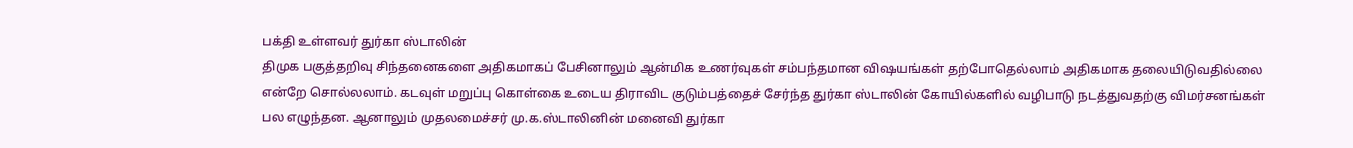பக்தி உள்ளவர் துர்கா ஸ்டாலின்
திமுக பகுத்தறிவு சிந்தனைகளை அதிகமாகப் பேசினாலும் ஆன்மிக உணர்வுகள் சம்பந்தமான விஷயங்கள் தற்போதெல்லாம் அதிகமாக தலையிடுவதில்லை என்றே சொல்லலாம். கடவுள் மறுப்பு கொள்கை உடைய திராவிட குடும்பத்தைச் சேர்ந்த துர்கா ஸ்டாலின் கோயில்களில் வழிபாடு நடத்துவதற்கு விமர்சனங்கள் பல எழுந்தன. ஆனாலும் முதலமைச்சர் மு.க.ஸ்டாலினின் மனைவி துர்கா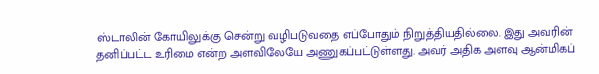ஸ்டாலின் கோயிலுக்கு சென்று வழிபடுவதை எப்போதும் நிறுத்தியதில்லை. இது அவரின் தனிப்பட்ட உரிமை என்ற அளவிலேயே அணுகப்பட்டுள்ளது. அவர் அதிக அளவு ஆன்மிகப்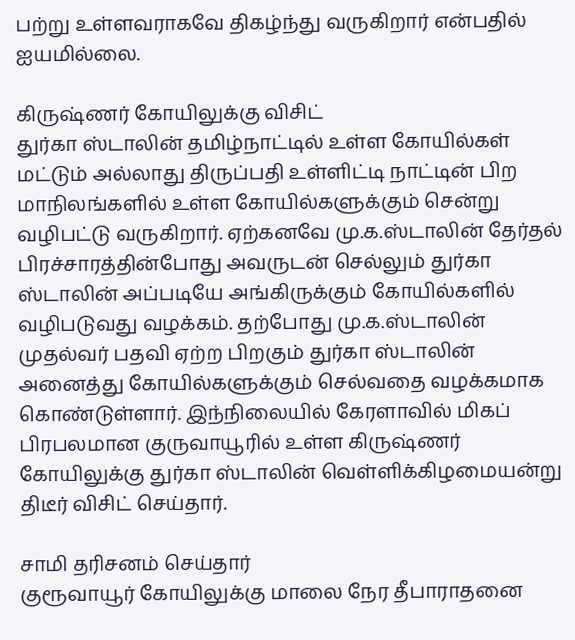பற்று உள்ளவராகவே திகழ்ந்து வருகிறார் என்பதில் ஐயமில்லை.

கிருஷ்ணர் கோயிலுக்கு விசிட்
துர்கா ஸ்டாலின் தமிழ்நாட்டில் உள்ள கோயில்கள் மட்டும் அல்லாது திருப்பதி உள்ளிட்டி நாட்டின் பிற மாநிலங்களில் உள்ள கோயில்களுக்கும் சென்று வழிபட்டு வருகிறார். ஏற்கனவே மு.க.ஸ்டாலின் தேர்தல் பிரச்சாரத்தின்போது அவருடன் செல்லும் துர்கா ஸ்டாலின் அப்படியே அங்கிருக்கும் கோயில்களில் வழிபடுவது வழக்கம். தற்போது மு.க.ஸ்டாலின் முதல்வர் பதவி ஏற்ற பிறகும் துர்கா ஸ்டாலின் அனைத்து கோயில்களுக்கும் செல்வதை வழக்கமாக கொண்டுள்ளார். இந்நிலையில் கேரளாவில் மிகப் பிரபலமான குருவாயூரில் உள்ள கிருஷ்ணர் கோயிலுக்கு துர்கா ஸ்டாலின் வெள்ளிக்கிழமையன்று திடீர் விசிட் செய்தார்.

சாமி தரிசனம் செய்தார்
குரூவாயூர் கோயிலுக்கு மாலை நேர தீபாராதனை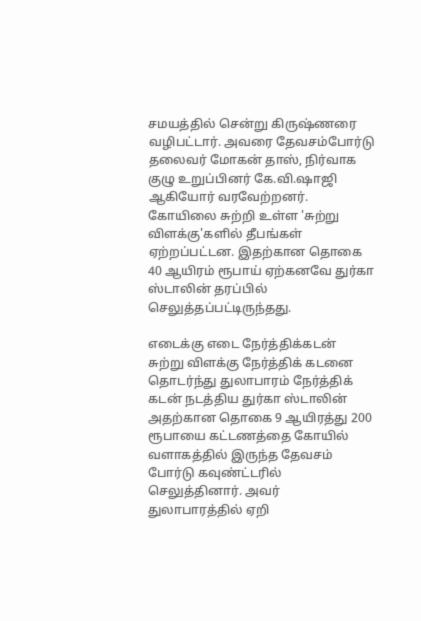சமயத்தில் சென்று கிருஷ்ணரை வழிபட்டார். அவரை தேவசம்போர்டு தலைவர் மோகன் தாஸ், நிர்வாக குழு உறுப்பினர் கே.வி.ஷாஜி ஆகியோர் வரவேற்றனர். கோயிலை சுற்றி உள்ள 'சுற்று விளக்கு'களில் தீபங்கள் ஏற்றப்பட்டன. இதற்கான தொகை 40 ஆயிரம் ரூபாய் ஏற்கனவே துர்கா ஸ்டாலின் தரப்பில் செலுத்தப்பட்டிருந்தது.

எடைக்கு எடை நேர்த்திக்கடன்
சுற்று விளக்கு நேர்த்திக் கடனை தொடர்ந்து துலாபாரம் நேர்த்திக் கடன் நடத்திய துர்கா ஸ்டாலின் அதற்கான தொகை 9 ஆயிரத்து 200 ரூபாயை கட்டணத்தை கோயில் வளாகத்தில் இருந்த தேவசம் போர்டு கவுண்ட்டரில் செலுத்தினார். அவர் துலாபாரத்தில் ஏறி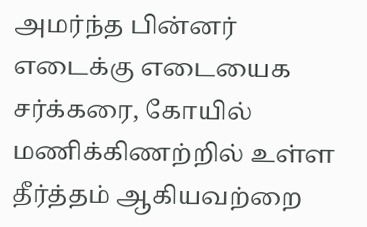அமர்ந்த பின்னர் எடைக்கு எடையைக சர்க்கரை, கோயில் மணிக்கிணற்றில் உள்ள தீர்த்தம் ஆகியவற்றை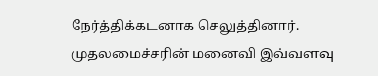நேர்த்திக்கடனாக செலுத்தினார். முதலமைச்சரின் மனைவி இவ்வளவு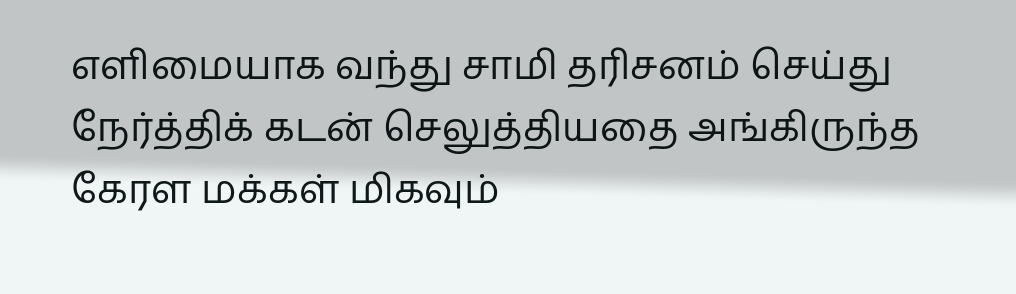எளிமையாக வந்து சாமி தரிசனம் செய்து நேர்த்திக் கடன் செலுத்தியதை அங்கிருந்த கேரள மக்கள் மிகவும்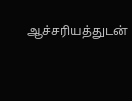ஆச்சரியத்துடன்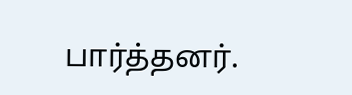பார்த்தனர்.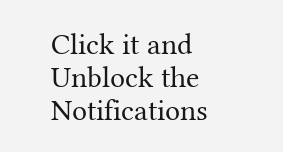Click it and Unblock the Notifications